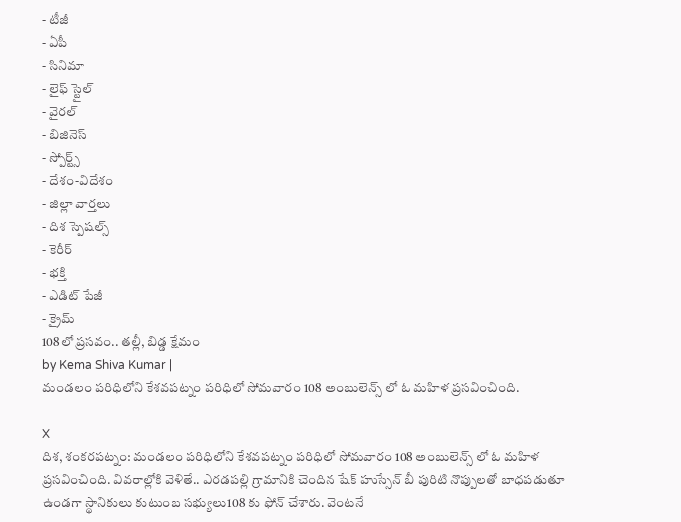- టీజీ
- ఏపీ
- సినిమా
- లైఫ్ స్టైల్
- వైరల్
- బిజినెస్
- స్పోర్ట్స్
- దేశం-విదేశం
- జిల్లా వార్తలు
- దిశ స్పెషల్స్
- కెరీర్
- భక్తి
- ఎడిట్ పేజీ
- క్రైమ్
108లో ప్రసవం.. తల్లీ, బిడ్డ క్షేమం
by Kema Shiva Kumar |
మండలం పరిధిలోని కేశవపట్నం పరిధిలో సోమవారం 108 అంబులెన్స్ లో ఓ మహిళ ప్రసవించింది.

X
దిశ, శంకరపట్నం: మండలం పరిధిలోని కేశవపట్నం పరిధిలో సోమవారం 108 అంబులెన్స్ లో ఓ మహిళ ప్రసవించింది. వివరాల్లోకి వెళితే.. ఎరడపల్లి గ్రామానికి చెందిన షేక్ హుస్సేన్ బీ పురిటి నొప్పులతో బాధపడుతూ ఉండగా స్థానికులు కుటుంబ సభ్యులు108 కు ఫోన్ చేశారు. వెంటనే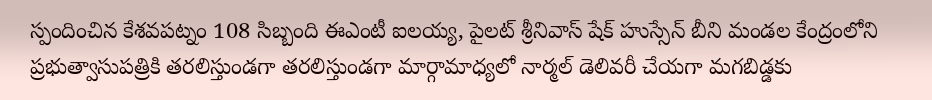స్పందించిన కేశవపట్నం 108 సిబ్బంది ఈఎంటీ ఐలయ్య, పైలట్ శ్రీనివాస్ షేక్ హుస్సేన్ బీని మండల కేంద్రంలోని ప్రభుత్వాసుపత్రికి తరలిస్తుండగా తరలిస్తుండగా మార్గామాధ్యలో నార్మల్ డెలివరీ చేయగా మగబిడ్డకు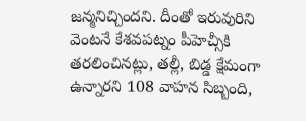జన్మనిచ్చిందని. దీంతో ఇరువురిని వెంటనే కేశవపట్నం పీహెచ్సీకి తరలించినట్లు, తల్లీ, బిడ్డ క్షేమంగా ఉన్నారని 108 వాహన సిబ్బంది,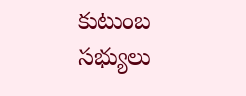కుటుంబ సభ్యులు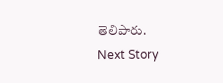తెలిపారు.
Next Story